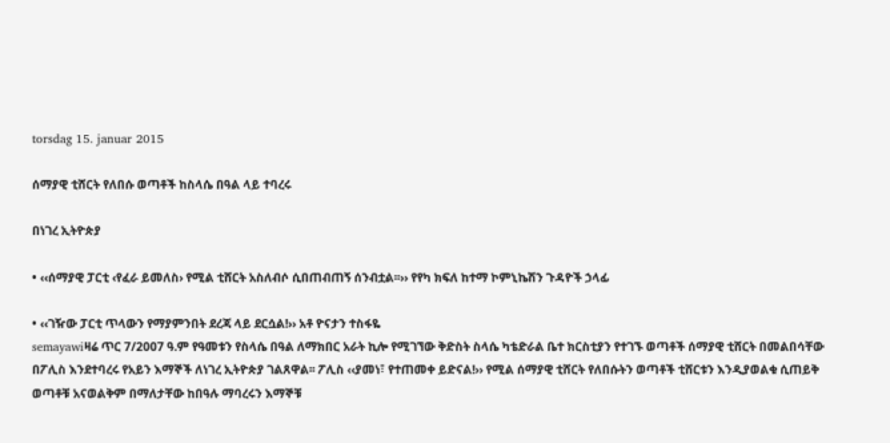torsdag 15. januar 2015

ሰማያዊ ቲሸርት የለበሱ ወጣቶች ከስላሴ በዓል ላይ ተባረሩ

በነገረ ኢትዮጵያ

• ‹‹ሰማያዊ ፓርቲ ‹የፈራ ይመለስ› የሚል ቲሸርት አስለብሶ ሲበጠብጠኝ ሰንብቷል፡፡›› የየካ ክፍለ ከተማ ኮምኒኬሽን ጉዳዮች ኃላፊ

• ‹‹ገዥው ፓርቲ ጥላውን የማያምንበት ደረጃ ላይ ደርሷል!›› አቶ ዮናታን ተስፋዬ
semayawiዛሬ ጥር 7/2007 ዓ.ም የዓመቱን የስላሴ በዓል ለማክበር አራት ኪሎ የሚገኘው ቅድስት ስላሴ ካቴድራል ቤተ ክርስቲያን የተገኙ ወጣቶች ሰማያዊ ቲሸርት በመልበሳቸው በፖሊስ እንደተባረሩ የአይን እማኞች ለነገረ ኢትዮጵያ ገልጸዋል፡፡ ፖሊስ ‹‹ያመነ፣ የተጠመቀ ይድናል!›› የሚል ሰማያዊ ቲሸርት የለበሱትን ወጣቶች ቲሸርቱን እንዲያወልቁ ሲጠይቅ ወጣቶቹ አናወልቅም በማለታቸው ከበዓሉ ማባረሩን እማኞቹ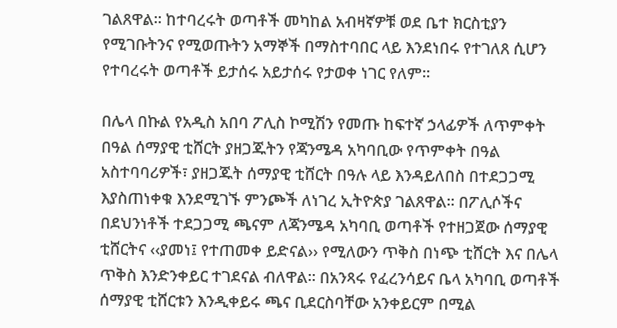ገልጸዋል፡፡ ከተባረሩት ወጣቶች መካከል አብዛኛዎቹ ወደ ቤተ ክርስቲያን የሚገቡትንና የሚወጡትን አማኞች በማስተባበር ላይ እንደነበሩ የተገለጸ ሲሆን የተባረሩት ወጣቶች ይታሰሩ አይታሰሩ የታወቀ ነገር የለም፡፡

በሌላ በኩል የአዲስ አበባ ፖሊስ ኮሚሽን የመጡ ከፍተኛ ኃላፊዎች ለጥምቀት በዓል ሰማያዊ ቲሸርት ያዘጋጁትን የጃንሜዳ አካባቢው የጥምቀት በዓል አስተባባሪዎች፣ ያዘጋጁት ሰማያዊ ቲሸርት በዓሉ ላይ እንዳይለበስ በተደጋጋሚ እያስጠነቀቁ እንደሚገኙ ምንጮች ለነገረ ኢትዮጵያ ገልጸዋል፡፡ በፖሊሶችና በደህንነቶች ተደጋጋሚ ጫናም ለጃንሜዳ አካባቢ ወጣቶች የተዘጋጀው ሰማያዊ ቲሸርትና ‹‹ያመነ፤ የተጠመቀ ይድናል›› የሚለውን ጥቅስ በነጭ ቲሸርት እና በሌላ ጥቅስ እንድንቀይር ተገደናል ብለዋል፡፡ በአንጻሩ የፈረንሳይና ቤላ አካባቢ ወጣቶች ሰማያዊ ቲሸርቱን እንዲቀይሩ ጫና ቢደርስባቸው አንቀይርም በሚል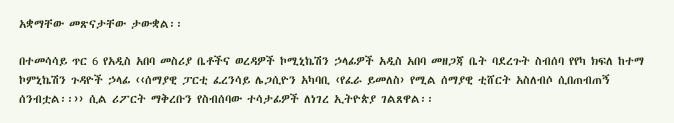አቋማቸው መጽናታቸው ታውቋል፡፡

በተመሳሳይ ጥር 6 የአዲስ አበባ መስሪያ ቤቶችና ወረዳዎች ኮሚኒኬሽን ኃላፊዎች አዲስ አበባ መዘጋጃ ቤት ባደረጉት ስብሰባ የየካ ክፍለ ከተማ ኮምኒኬሽን ጉዳዮች ኃላፊ ‹‹ሰማያዊ ፓርቲ ፈረንሳይ ሌጋሲዮን አካባቢ ‹የፈራ ይመለስ› የሚል ሰማያዊ ቲሸርት አስለብሶ ሲበጠብጠኝ ሰንብቷል፡፡›› ሲል ሪፖርት ማቅረቡን የስብሰባው ተሳታፊዎች ለነገረ ኢትዮጵያ ገልጸዋል፡፡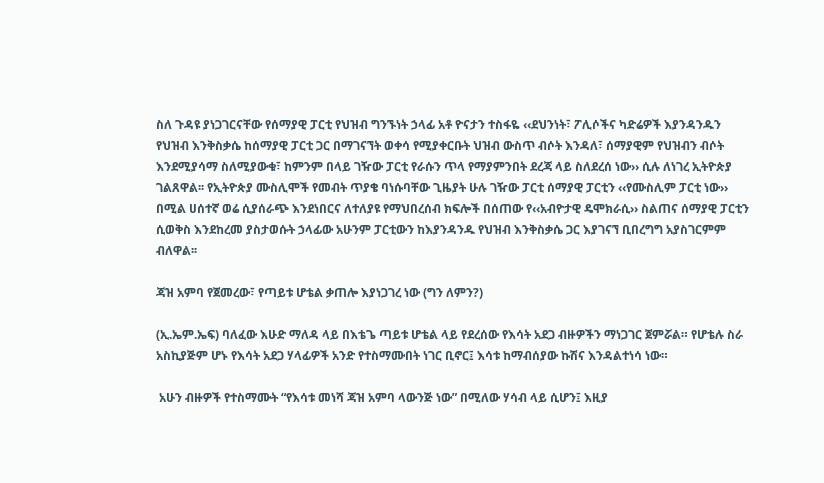ስለ ጉዳዩ ያነጋገርናቸው የሰማያዊ ፓርቲ የህዝብ ግንኙነት ኃላፊ አቶ ዮናታን ተስፋዬ ‹‹ደህንነት፣ ፖሊሶችና ካድሬዎች እያንዳንዱን የህዝብ እንቅስቃሴ ከሰማያዊ ፓርቲ ጋር በማገናኘት ወቀሳ የሚያቀርቡት ህዝብ ውስጥ ብሶት እንዳለ፣ ሰማያዊም የህዝብን ብሶት እንደሚያሳማ ስለሚያውቁ፣ ከምንም በላይ ገዥው ፓርቲ የራሱን ጥላ የማያምንበት ደረጃ ላይ ስለደረሰ ነው›› ሲሉ ለነገረ ኢትዮጵያ ገልጸዋል፡፡ የኢትዮጵያ ሙስሊሞች የመብት ጥያቄ ባነሱባቸው ጊዜያት ሁሉ ገዥው ፓርቲ ሰማያዊ ፓርቲን ‹‹የሙስሊም ፓርቲ ነው›› በሚል ሀሰተኛ ወሬ ሲያሰራጭ እንደነበርና ለተለያዩ የማህበረሰብ ክፍሎች በሰጠው የ‹‹አብዮታዊ ዴሞክራሲ›› ስልጠና ሰማያዊ ፓርቲን ሲወቅስ እንደከረመ ያስታወሱት ኃላፊው አሁንም ፓርቲውን ከእያንዳንዱ የህዝብ እንቅስቃሴ ጋር እያገናኘ ቢበረግግ አያስገርምም ብለዋል፡፡

ጃዝ አምባ የጀመረው፣ የጣይቱ ሆቴል ቃጠሎ እያነጋገረ ነው (ግን ለምን?)

(ኢ.ኤም.ኤፍ) ባለፈው እሁድ ማለዳ ላይ በእቴጌ ጣይቱ ሆቴል ላይ የደረሰው የእሳት አደጋ ብዙዎችን ማነጋገር ጀምሯል። የሆቴሉ ስራ አስኪያጅም ሆኑ የእሳት አደጋ ሃላፊዎች አንድ የተስማሙበት ነገር ቢኖር፤ እሳቱ ከማብሰያው ኩሽና እንዳልተነሳ ነው።

 አሁን ብዙዎች የተስማሙት “የእሳቱ መነሻ ጃዝ አምባ ላውንጅ ነው” በሚለው ሃሳብ ላይ ሲሆን፤ እዚያ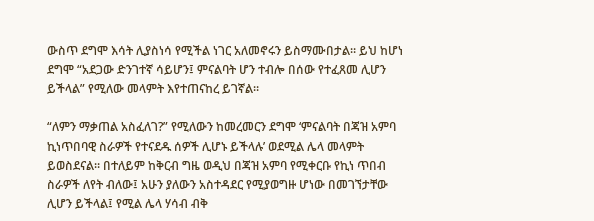ውስጥ ደግሞ እሳት ሊያስነሳ የሚችል ነገር አለመኖሩን ይስማሙበታል። ይህ ከሆነ ደግሞ “አደጋው ድንገተኛ ሳይሆን፤ ምናልባት ሆን ተብሎ በሰው የተፈጸመ ሊሆን ይችላል” የሚለው መላምት እየተጠናከረ ይገኛል።

“ለምን ማቃጠል አስፈለገ?” የሚለውን ከመረመርን ደግሞ ‘ምናልባት በጃዝ አምባ ኪነጥበባዊ ስራዎች የተናደዱ ሰዎች ሊሆኑ ይችላሉ’ ወደሚል ሌላ መላምት ይወስደናል። በተለይም ከቅርብ ግዜ ወዲህ በጃዝ አምባ የሚቀርቡ የኪነ ጥበብ ስራዎች ለየት ብለው፤ አሁን ያለውን አስተዳደር የሚያወግዙ ሆነው በመገኘታቸው ሊሆን ይችላል፤ የሚል ሌላ ሃሳብ ብቅ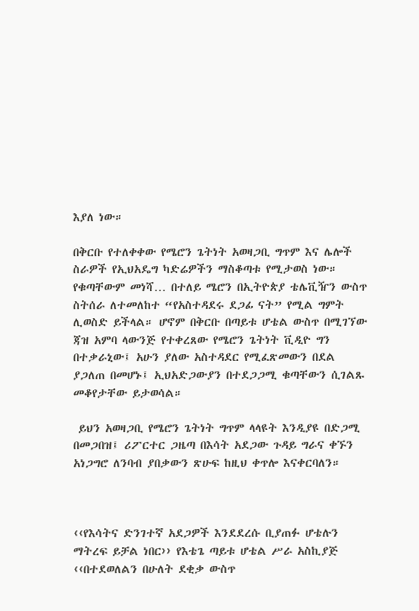እያለ ነው።

በቅርቡ የተለቀቀው የሜሮን ጌትነት አወዛጋቢ ግጥም እና ሌሎች ስራዎች የኢህአዴግ ካድሬዎችን ማስቆጣቱ የሚታወስ ነው። የቁጣቸውም መነሻ… በተለይ ሜሮን በኢትዮጵያ ቴሌቪዥን ውስጥ ስትሰራ ለተመለከተ “የአስተዳደሩ ደጋፊ ናት” የሚል ግምት ሊወስድ ይችላል። ሆኖም በቅርቡ በጣይቱ ሆቴል ውስጥ በሚገኘው ጃዝ አምባ ላውንጅ የተቀረጸው የሜሮን ጌትነት ቪዲዮ ግን በተቃራኒው፤ አሁን ያለው አስተዳደር የሚፈጽመውን በደል ያጋለጠ በመሆኑ፤ ኢህአድጋውያን በተደጋጋሚ ቁጣቸውን ሲገልጹ መቆየታቸው ይታወሳል።

 ይህን አወዛጋቢ የሜሮን ጌትነት ግጥም ላላዩት እንዲያዩ በድጋሚ በመጋበዝ፤ ሪፖርተር ጋዜጣ በእሳት አደጋው ጉዳይ ግራና ቀኙን አነጋግሮ ለንባብ ያበቃውን ጽሁፍ ከዚህ ቀጥሎ እናቀርባለን።



‹‹የእሳትና ድንገተኛ አደጋዎች እንደደረሱ ቢያጠፉ ሆቴሉን ማትረፍ ይቻል ነበር›› የእቴጌ ጣይቱ ሆቴል ሥራ አስኪያጅ
‹‹በተደወለልን በሁለት ደቂቃ ውስጥ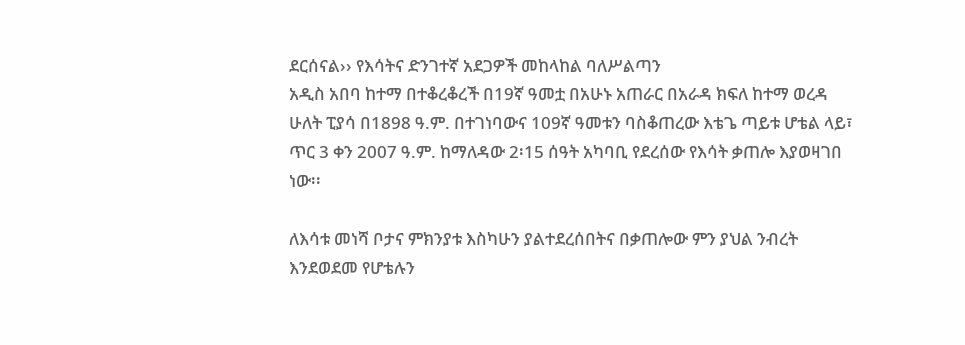ደርሰናል›› የእሳትና ድንገተኛ አደጋዎች መከላከል ባለሥልጣን
አዲስ አበባ ከተማ በተቆረቆረች በ19ኛ ዓመቷ በአሁኑ አጠራር በአራዳ ክፍለ ከተማ ወረዳ ሁለት ፒያሳ በ1898 ዓ.ም. በተገነባውና 109ኛ ዓመቱን ባስቆጠረው እቴጌ ጣይቱ ሆቴል ላይ፣ ጥር 3 ቀን 2007 ዓ.ም. ከማለዳው 2፡15 ሰዓት አካባቢ የደረሰው የእሳት ቃጠሎ እያወዛገበ ነው፡፡

ለእሳቱ መነሻ ቦታና ምክንያቱ እስካሁን ያልተደረሰበትና በቃጠሎው ምን ያህል ንብረት እንደወደመ የሆቴሉን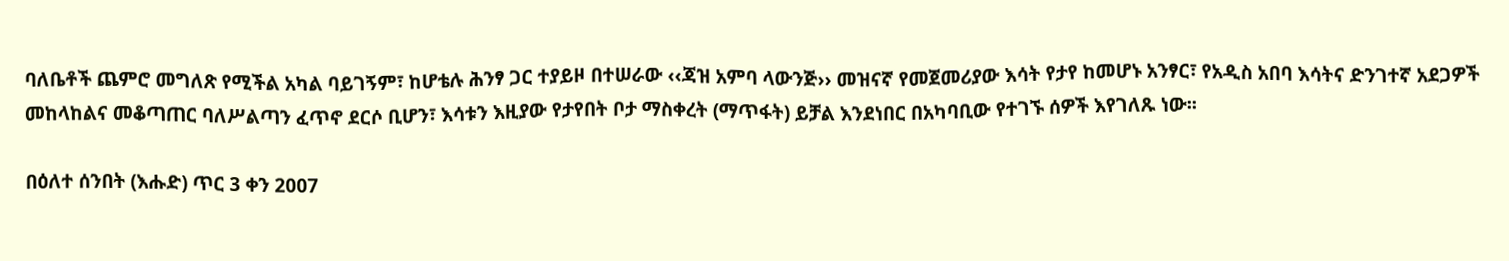ባለቤቶች ጨምሮ መግለጽ የሚችል አካል ባይገኝም፣ ከሆቴሉ ሕንፃ ጋር ተያይዞ በተሠራው ‹‹ጃዝ አምባ ላውንጅ›› መዝናኛ የመጀመሪያው እሳት የታየ ከመሆኑ አንፃር፣ የአዲስ አበባ እሳትና ድንገተኛ አደጋዎች መከላከልና መቆጣጠር ባለሥልጣን ፈጥኖ ደርሶ ቢሆን፣ እሳቱን እዚያው የታየበት ቦታ ማስቀረት (ማጥፋት) ይቻል እንደነበር በአካባቢው የተገኙ ሰዎች እየገለጹ ነው፡፡

በዕለተ ሰንበት (እሑድ) ጥር 3 ቀን 2007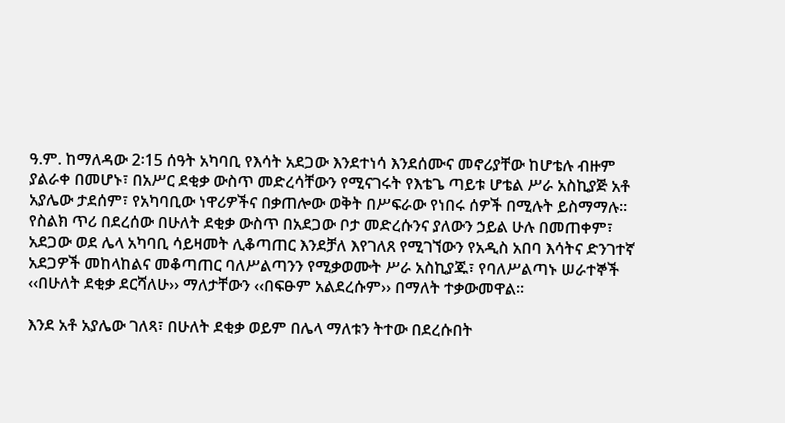ዓ.ም. ከማለዳው 2፡15 ሰዓት አካባቢ የእሳት አደጋው እንደተነሳ እንደሰሙና መኖሪያቸው ከሆቴሉ ብዙም ያልራቀ በመሆኑ፣ በአሥር ደቂቃ ውስጥ መድረሳቸውን የሚናገሩት የእቴጌ ጣይቱ ሆቴል ሥራ አስኪያጅ አቶ አያሌው ታደሰም፣ የአካባቢው ነዋሪዎችና በቃጠሎው ወቅት በሥፍራው የነበሩ ሰዎች በሚሉት ይስማማሉ፡፡
የስልክ ጥሪ በደረሰው በሁለት ደቂቃ ውስጥ በአደጋው ቦታ መድረሱንና ያለውን ኃይል ሁሉ በመጠቀም፣ አደጋው ወደ ሌላ አካባቢ ሳይዛመት ሊቆጣጠር እንደቻለ እየገለጸ የሚገኘውን የአዲስ አበባ እሳትና ድንገተኛ አደጋዎች መከላከልና መቆጣጠር ባለሥልጣንን የሚቃወሙት ሥራ አስኪያጁ፣ የባለሥልጣኑ ሠራተኞች ‹‹በሁለት ደቂቃ ደርሻለሁ›› ማለታቸውን ‹‹በፍፁም አልደረሱም›› በማለት ተቃውመዋል፡፡

እንደ አቶ አያሌው ገለጻ፣ በሁለት ደቂቃ ወይም በሌላ ማለቱን ትተው በደረሱበት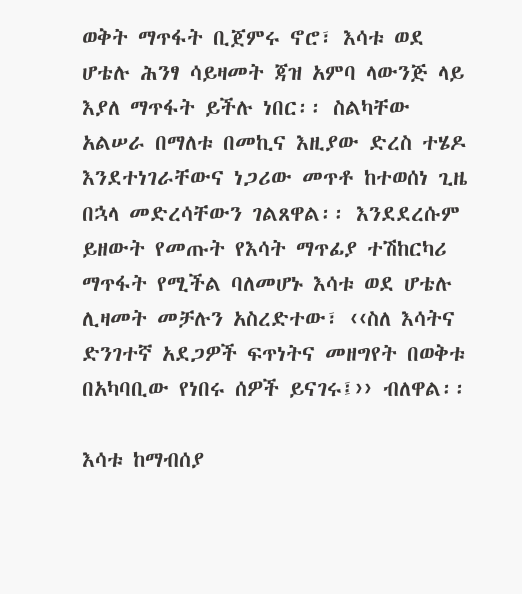ወቅት ማጥፋት ቢጀምሩ ኖሮ፣ እሳቱ ወደ ሆቴሉ ሕንፃ ሳይዛመት ጃዝ አምባ ላውንጅ ላይ እያለ ማጥፋት ይችሉ ነበር፡፡ ስልካቸው አልሠራ በማለቱ በመኪና እዚያው ድረስ ተሄዶ እንደተነገራቸውና ነጋሪው መጥቶ ከተወሰነ ጊዜ በኋላ መድረሳቸውን ገልጸዋል፡፡ እንደደረሱም ይዘውት የመጡት የእሳት ማጥፊያ ተሽከርካሪ ማጥፋት የሚችል ባለመሆኑ እሳቱ ወደ ሆቴሉ ሊዛመት መቻሉን አስረድተው፣ ‹‹ስለ እሳትና ድንገተኛ አደጋዎች ፍጥነትና መዘግየት በወቅቱ በአካባቢው የነበሩ ሰዎች ይናገሩ፤›› ብለዋል፡፡

እሳቱ ከማብሰያ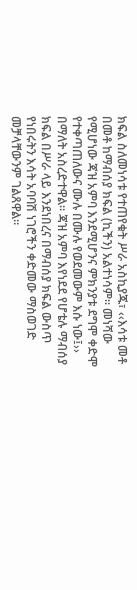ክፍል ስለመነሳቱ የተጠየቁት ሥራ አስኪያጁ፣ ‹‹እሳቱ መቶ በመቶ ከማብሰያ ክፍል (ኪችን) አልተነሳም፡፡ መነሻው የሚሆነው ጃዝ አምባ እንደሚሆንና ምክንያቱ ደግሞ ቀድሞ የተቀጣጠለውና ሙሉ በሙሉ የወደመውም እሱ ነው፤›› በማለት አስረድተዋል፡፡ ጃዝ አምባ እየነደደ የሆቴሉ ማብሰያ ክፍል በሥራ ላይ እንደነበረና በማብሰያ ክፍል ውስጥ የነበሩትን እሳት አባባሽ ነገሮችን ቀድመው ማስወገድ መቻላቸውንም ገልጸዋል፡፡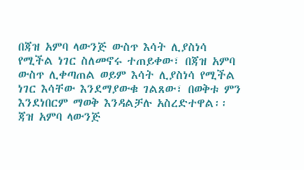በጃዝ አምባ ላውንጅ ውስጥ እሳት ሊያስነሳ የሚችል ነገር ስለመኖሩ ተጠይቀው፣ በጃዝ አምባ ውስጥ ሊቀጣጠል ወይም እሳት ሊያስነሳ የሚችል ነገር እሳቸው እንደማያውቁ ገልጸው፣ በወቅቱ ምን እንደነበርም ማወቅ እንዳልቻሉ አስረድተዋል፡፡ ጃዝ አምባ ላውንጅ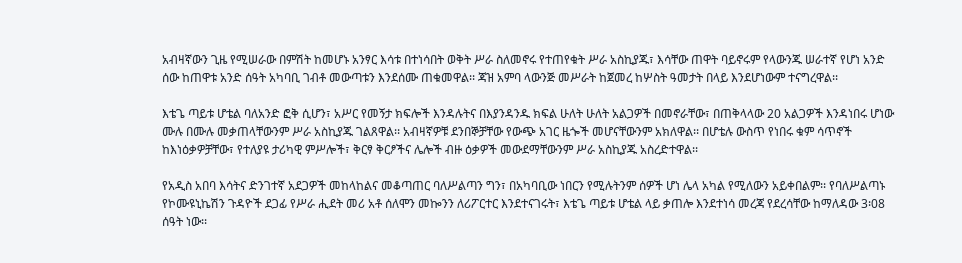አብዛኛውን ጊዜ የሚሠራው በምሽት ከመሆኑ አንፃር እሳቱ በተነሳበት ወቅት ሥራ ስለመኖሩ የተጠየቁት ሥራ አስኪያጁ፣ እሳቸው ጠዋት ባይኖሩም የላውንጁ ሠራተኛ የሆነ አንድ ሰው ከጠዋቱ አንድ ሰዓት አካባቢ ገብቶ መውጣቱን እንደሰሙ ጠቁመዋል፡፡ ጃዝ አምባ ላውንጅ መሥራት ከጀመረ ከሦስት ዓመታት በላይ እንደሆነውም ተናግረዋል፡፡

እቴጌ ጣይቱ ሆቴል ባለአንድ ፎቅ ሲሆን፣ አሥር የመኝታ ክፍሎች እንዳሉትና በእያንዳንዱ ክፍል ሁለት ሁለት አልጋዎች በመኖራቸው፣ በጠቅላላው 20 አልጋዎች እንዳነበሩ ሆነው ሙሉ በሙሉ መቃጠላቸውንም ሥራ አስኪያጁ ገልጸዋል፡፡ አብዛኛዎቹ ደንበኞቻቸው የውጭ አገር ዜጐች መሆናቸውንም አክለዋል፡፡ በሆቴሉ ውስጥ የነበሩ ቁም ሳጥኖች ከእነዕቃዎቻቸው፣ የተለያዩ ታሪካዊ ምሥሎች፣ ቅርፃ ቅርፆችና ሌሎች ብዙ ዕቃዎች መውደማቸውንም ሥራ አስኪያጁ አስረድተዋል፡፡

የአዲስ አበባ እሳትና ድንገተኛ አደጋዎች መከላከልና መቆጣጠር ባለሥልጣን ግን፣ በአካባቢው ነበርን የሚሉትንም ሰዎች ሆነ ሌላ አካል የሚለውን አይቀበልም፡፡ የባለሥልጣኑ የኮሙዩኒኬሽን ጉዳዮች ደጋፊ የሥራ ሒደት መሪ አቶ ሰለሞን መኰንን ለሪፖርተር እንደተናገሩት፣ እቴጌ ጣይቱ ሆቴል ላይ ቃጠሎ እንደተነሳ መረጃ የደረሳቸው ከማለዳው 3፡08 ሰዓት ነው፡፡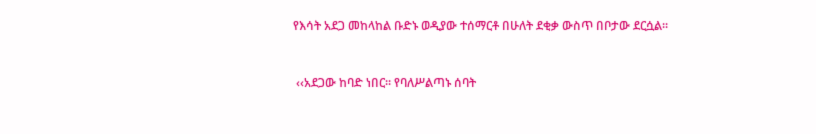የእሳት አደጋ መከላከል ቡድኑ ወዲያው ተሰማርቶ በሁለት ደቂቃ ውስጥ በቦታው ደርሷል፡፡


 ‹‹አደጋው ከባድ ነበር፡፡ የባለሥልጣኑ ሰባት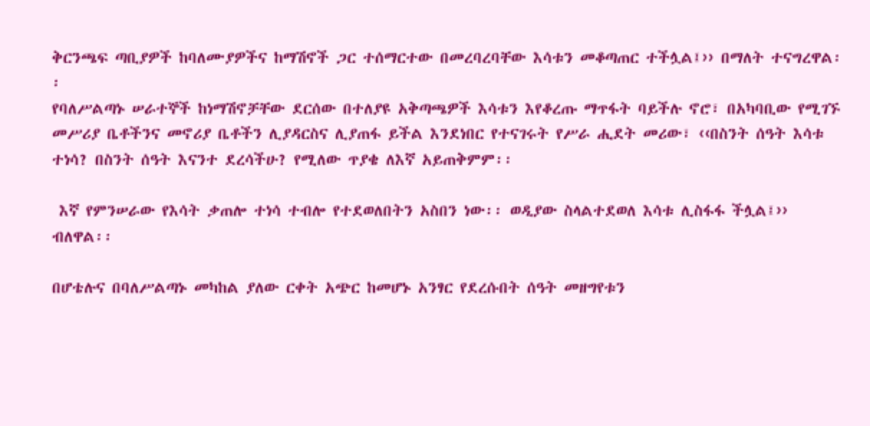ቅርንጫፍ ጣቢያዎች ከባለሙያዎችና ከማሽኖች ጋር ተሰማርተው በመረባረባቸው እሳቱን መቆጣጠር ተችሏል፤›› በማለት ተናግረዋል፡፡
የባለሥልጣኑ ሠራተኞች ከነማሽኖቻቸው ደርሰው በተለያዩ አቅጣጫዎች እሳቱን እየቆረጡ ማጥፋት ባይችሉ ኖሮ፣ በአካባቢው የሚገኙ መሥሪያ ቤቶችንና መኖሪያ ቤቶችን ሊያዳርስና ሊያጠፋ ይችል እንደነበር የተናገሩት የሥራ ሒደት መሪው፣ ‹‹በስንት ሰዓት እሳቱ ተነሳ? በስንት ሰዓት እናንተ ደረሳችሁ? የሚለው ጥያቄ ለእኛ አይጠቅምም፡፡

 እኛ የምንሠራው የእሳት ቃጠሎ ተነሳ ተብሎ የተደወለበትን አስበን ነው፡፡ ወዲያው ስላልተደወለ እሳቱ ሊስፋፋ ችሏል፤›› ብለዋል፡፡

በሆቴሉና በባለሥልጣኑ መካከል ያለው ርቀት አጭር ከመሆኑ አንፃር የደረሱበት ሰዓት መዘግየቱን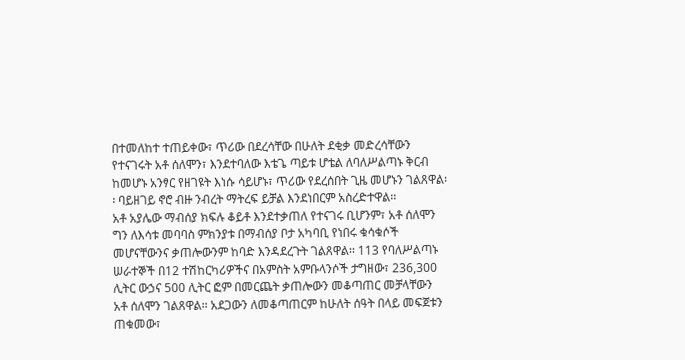በተመለከተ ተጠይቀው፣ ጥሪው በደረሳቸው በሁለት ደቂቃ መድረሳቸውን የተናገሩት አቶ ሰለሞን፣ እንደተባለው እቴጌ ጣይቱ ሆቴል ለባለሥልጣኑ ቅርብ ከመሆኑ አንፃር የዘገዩት እነሱ ሳይሆኑ፣ ጥሪው የደረሰበት ጊዜ መሆኑን ገልጸዋል፡፡ ባይዘገይ ኖሮ ብዙ ንብረት ማትረፍ ይቻል እንደነበርም አስረድተዋል፡፡
አቶ አያሌው ማብሰያ ክፍሉ ቆይቶ እንደተቃጠለ የተናገሩ ቢሆንም፣ አቶ ሰለሞን ግን ለእሳቱ መባባስ ምክንያቱ በማብሰያ ቦታ አካባቢ የነበሩ ቁሳቁሶች መሆናቸውንና ቃጠሎውንም ከባድ እንዳደረጉት ገልጸዋል፡፡ 113 የባለሥልጣኑ ሠራተኞች በ12 ተሽከርካሪዎችና በአምስት አምቡላንሶች ታግዘው፣ 236,300 ሊትር ውኃና 500 ሊትር ፎም በመርጨት ቃጠሎውን መቆጣጠር መቻላቸውን አቶ ሰለሞን ገልጸዋል፡፡ አደጋውን ለመቆጣጠርም ከሁለት ሰዓት በላይ መፍጀቱን ጠቁመው፣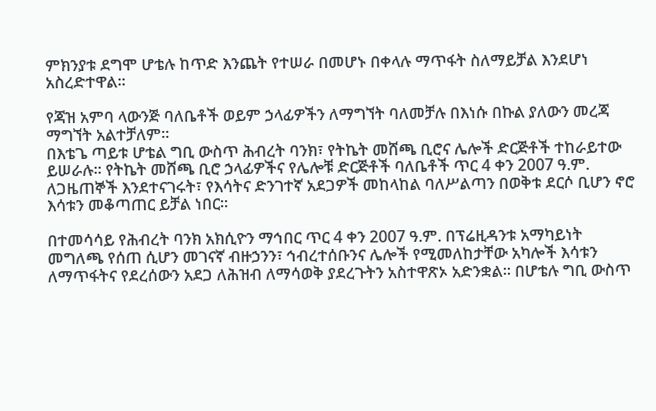ምክንያቱ ደግሞ ሆቴሉ ከጥድ እንጨት የተሠራ በመሆኑ በቀላሉ ማጥፋት ስለማይቻል እንደሆነ አስረድተዋል፡፡

የጃዝ አምባ ላውንጅ ባለቤቶች ወይም ኃላፊዎችን ለማግኘት ባለመቻሉ በእነሱ በኩል ያለውን መረጃ ማግኘት አልተቻለም፡፡
በእቴጌ ጣይቱ ሆቴል ግቢ ውስጥ ሕብረት ባንክ፣ የትኬት መሸጫ ቢሮና ሌሎች ድርጅቶች ተከራይተው ይሠራሉ፡፡ የትኬት መሸጫ ቢሮ ኃላፊዎችና የሌሎቹ ድርጅቶች ባለቤቶች ጥር 4 ቀን 2007 ዓ.ም. ለጋዜጠኞች እንደተናገሩት፣ የእሳትና ድንገተኛ አደጋዎች መከላከል ባለሥልጣን በወቅቱ ደርሶ ቢሆን ኖሮ እሳቱን መቆጣጠር ይቻል ነበር፡፡

በተመሳሳይ የሕብረት ባንክ አክሲዮን ማኅበር ጥር 4 ቀን 2007 ዓ.ም. በፕሬዚዳንቱ አማካይነት መግለጫ የሰጠ ሲሆን መገናኛ ብዙኃንን፣ ኅብረተሰቡንና ሌሎች የሚመለከታቸው አካሎች እሳቱን ለማጥፋትና የደረሰውን አደጋ ለሕዝብ ለማሳወቅ ያደረጉትን አስተዋጽኦ አድንቋል፡፡ በሆቴሉ ግቢ ውስጥ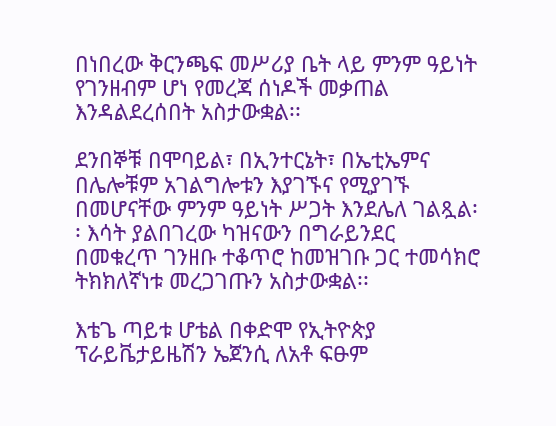በነበረው ቅርንጫፍ መሥሪያ ቤት ላይ ምንም ዓይነት የገንዘብም ሆነ የመረጃ ሰነዶች መቃጠል እንዳልደረሰበት አስታውቋል፡፡

ደንበኞቹ በሞባይል፣ በኢንተርኔት፣ በኤቲኤምና በሌሎቹም አገልግሎቱን እያገኙና የሚያገኙ በመሆናቸው ምንም ዓይነት ሥጋት እንደሌለ ገልጿል፡፡ እሳት ያልበገረው ካዝናውን በግራይንደር በመቁረጥ ገንዘቡ ተቆጥሮ ከመዝገቡ ጋር ተመሳክሮ ትክክለኛነቱ መረጋገጡን አስታውቋል፡፡

እቴጌ ጣይቱ ሆቴል በቀድሞ የኢትዮጵያ ፕራይቬታይዜሽን ኤጀንሲ ለአቶ ፍፁም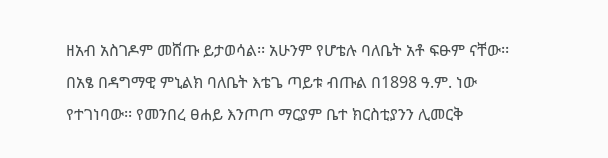ዘአብ አስገዶም መሸጡ ይታወሳል፡፡ አሁንም የሆቴሉ ባለቤት አቶ ፍፁም ናቸው፡፡ በአፄ በዳግማዊ ምኒልክ ባለቤት እቴጌ ጣይቱ ብጡል በ1898 ዓ.ም. ነው የተገነባው፡፡ የመንበረ ፀሐይ እንጦጦ ማርያም ቤተ ክርስቲያንን ሊመርቅ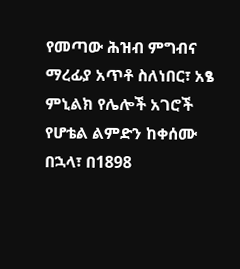የመጣው ሕዝብ ምግብና ማረፊያ አጥቶ ስለነበር፣ አፄ ምኒልክ የሌሎች አገሮች የሆቴል ልምድን ከቀሰሙ በኋላ፣ በ1898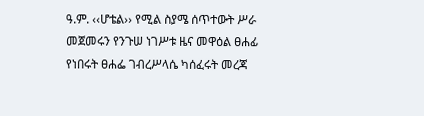ዓ.ም. ‹‹ሆቴል›› የሚል ስያሜ ሰጥተውት ሥራ መጀመሩን የንጉሠ ነገሥቱ ዜና መዋዕል ፀሐፊ የነበሩት ፀሐፌ ገብረሥላሴ ካሰፈሩት መረጃ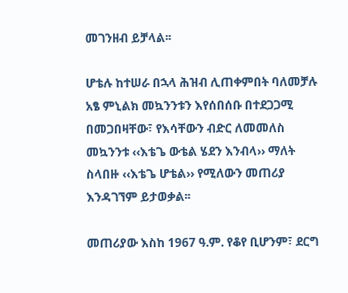መገንዘብ ይቻላል፡፡

ሆቴሉ ከተሠራ በኋላ ሕዝብ ሊጠቀምበት ባለመቻሉ አፄ ምኒልክ መኳንንቱን እየሰበሰቡ በተደጋጋሚ በመጋበዛቸው፣ የእሳቸውን ብድር ለመመለስ መኳንንቱ ‹‹እቴጌ ውቴል ሄደን እንብላ›› ማለት ስላበዙ ‹‹እቴጌ ሆቴል›› የሚለውን መጠሪያ እንዳገኘም ይታወቃል፡፡

መጠሪያው እስከ 1967 ዓ.ም. የቆየ ቢሆንም፣ ደርግ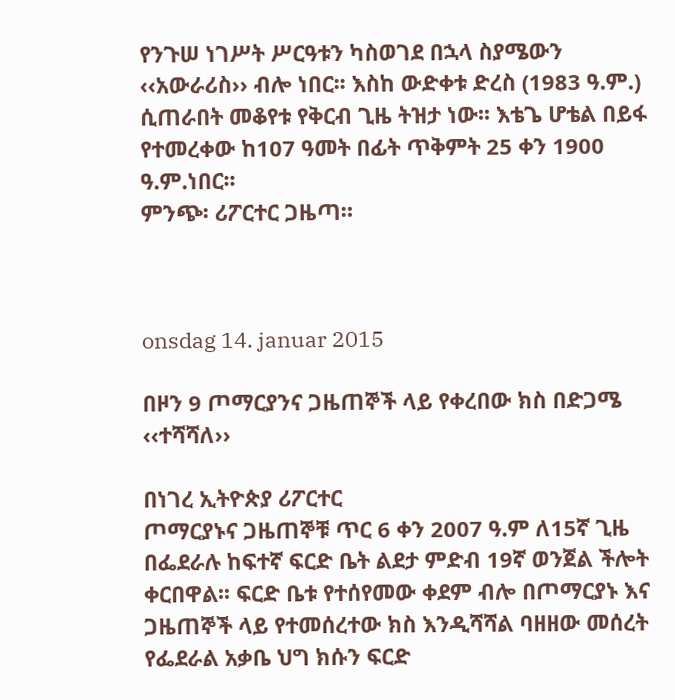የንጉሠ ነገሥት ሥርዓቱን ካስወገደ በኋላ ስያሜውን ‹‹አውራሪስ›› ብሎ ነበር፡፡ እስከ ውድቀቱ ድረስ (1983 ዓ.ም.) ሲጠራበት መቆየቱ የቅርብ ጊዜ ትዝታ ነው፡፡ እቴጌ ሆቴል በይፋ የተመረቀው ከ107 ዓመት በፊት ጥቅምት 25 ቀን 1900 ዓ.ም.ነበር፡፡
ምንጭ፡ ሪፖርተር ጋዜጣ።



onsdag 14. januar 2015

በዞን 9 ጦማርያንና ጋዜጠኞች ላይ የቀረበው ክስ በድጋሜ ‹‹ተሻሻለ››

በነገረ ኢትዮጵያ ሪፖርተር
ጦማርያኑና ጋዜጠኞቹ ጥር 6 ቀን 2007 ዓ.ም ለ15ኛ ጊዜ በፌደራሉ ከፍተኛ ፍርድ ቤት ልደታ ምድብ 19ኛ ወንጀል ችሎት ቀርበዋል፡፡ ፍርድ ቤቱ የተሰየመው ቀደም ብሎ በጦማርያኑ እና ጋዜጠኞች ላይ የተመሰረተው ክስ እንዲሻሻል ባዘዘው መሰረት የፌደራል አቃቤ ህግ ክሱን ፍርድ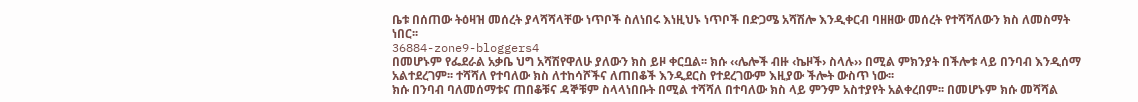ቤቱ በሰጠው ትዕዛዝ መሰረት ያላሻሻላቸው ነጥቦች ስለነበሩ እነዚህኑ ነጥቦች በድጋሜ አሻሽሎ እንዲቀርብ ባዘዘው መሰረት የተሻሻለውን ክስ ለመስማት ነበር፡፡
36884-zone9-bloggers4
በመሆኑም የፌደራል አቃቤ ህግ አሻሽየዋለሁ ያለውን ክስ ይዞ ቀርቧል፡፡ ክሱ ‹‹ሌሎች ብዙ ‹ኬዞች› ስላሉ›› በሚል ምክንያት በችሎቱ ላይ በንባብ እንዲሰማ አልተደረገም፡፡ ተሻሻለ የተባለው ክስ ለተከሳሾችና ለጠበቆች እንዲደርስ የተደረገውም እዚያው ችሎት ውስጥ ነው፡፡
ክሱ በንባብ ባለመሰማቱና ጠበቆቹና ዳኞቹም ስላላነበቡት በሚል ተሻሻለ በተባለው ክስ ላይ ምንም አስተያየት አልቀረበም፡፡ በመሆኑም ክሱ መሻሻል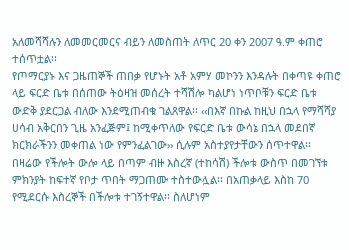አለመሻሻሉን ለመመርመርና ብይን ለመስጠት ለጥር 20 ቀን 2007 ዓ.ም ቀጠሮ ተሰጥቷል፡፡
የጦማርያኑ እና ጋዜጠኞች ጠበቃ የሆኑት አቶ አምሃ መኮንን እንዳሉት በቀጣዩ ቀጠሮ ላይ ፍርድ ቤቱ በሰጠው ትዕዛዝ መሰረት ተሻሽሎ ካልሆነ ነጥቦቹን ፍርድ ቤቱ ውድቅ ያደርጋል ብለው እንደሚጠብቁ ገልጸዋል፡፡ ‹‹በእኛ በኩል ከዚህ በኋላ የማሻሻያ ሀሳብ አቅርበን ጊዜ አንፈጅም፤ ከሚቀጥለው የፍርድ ቤቱ ውሳኔ በኋላ መደበኛ ክርክራችንን መቀጠል ነው የምንፈልገው›› ሲሉም አስተያየታቸውን ሰጥተዋል፡፡
በዛሬው የችሎት ውሎ ላይ በጣም ብዙ እስረኛ (ተከሳሽ) ችሎቱ ውስጥ በመገኘቱ ምክንያት ከፍተኛ የቦታ ጥበት ማጋጠሙ ተስተውሏል፡፡ በአጠቃላይ እስከ 70 የሚደርሱ እስረኞች በችሎቱ ተገኝተዋል፡፡ ስለሆነም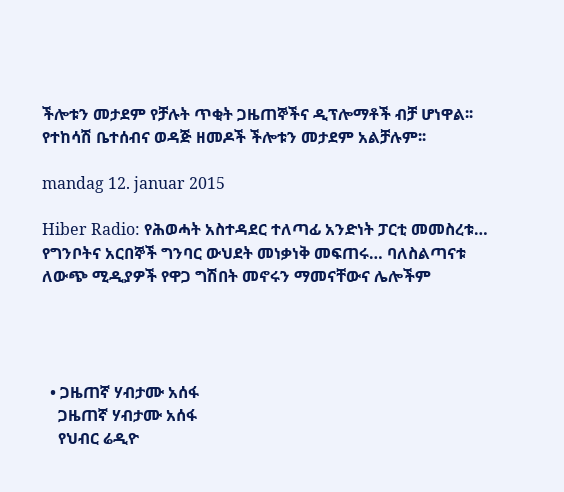ችሎቱን መታደም የቻሉት ጥቂት ጋዜጠኞችና ዲፕሎማቶች ብቻ ሆነዋል፡፡ የተከሳሽ ቤተሰብና ወዳጅ ዘመዶች ችሎቱን መታደም አልቻሉም፡፡

mandag 12. januar 2015

Hiber Radio: የሕወሓት አስተዳደር ተለጣፊ አንድነት ፓርቲ መመስረቱ… የግንቦትና አርበኞች ግንባር ውህደት መነቃነቅ መፍጠሩ… ባለስልጣናቱ ለውጭ ሚዲያዎች የዋጋ ግሽበት መኖሩን ማመናቸውና ሌሎችም




  • ጋዜጠኛ ሃብታሙ አሰፋ
    ጋዜጠኛ ሃብታሙ አሰፋ
    የህብር ሬዲዮ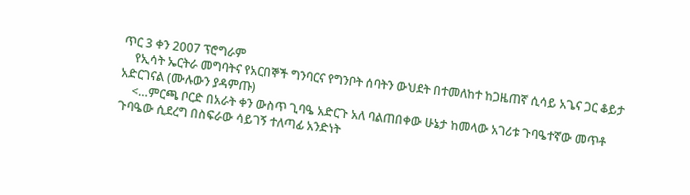ጥር 3 ቀን 2007 ፕሮግራም
    የኢሳት ኤርትራ መግባትና የአርበኞች ግንባርና የግንቦት ሰባትን ውህደት በተመለከተ ከጋዜጠኛ ሲሳይ አጌና ጋር ቆይታ አድርገናል (ሙሉውን ያዳምጡ)
    <…ምርጫ ቦርድ በአራት ቀን ውስጥ ጊባዔ አድርጉ አለ ባልጠበቀው ሁኔታ ከመላው አገሪቱ ጉባዔተኛው መጥቶ ጉባዔው ሲደረግ በስፍራው ሳይገኝ ተለጣፊ አንድነት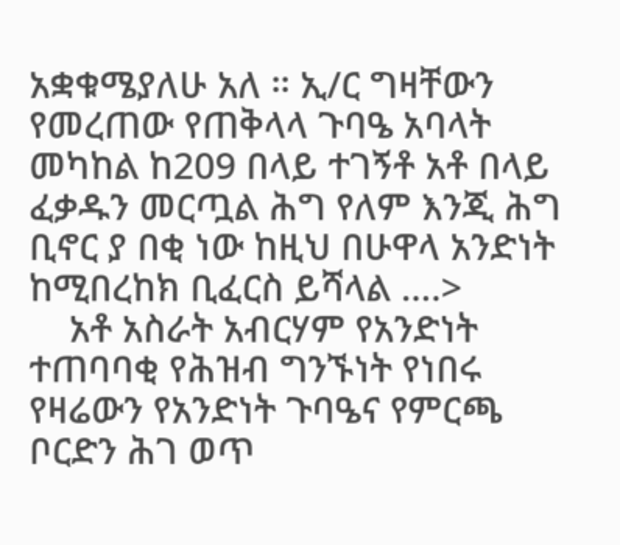አቋቁሜያለሁ አለ ። ኢ/ር ግዛቸውን የመረጠው የጠቅላላ ጉባዔ አባላት መካከል ከ209 በላይ ተገኝቶ አቶ በላይ ፈቃዱን መርጧል ሕግ የለም እንጂ ሕግ ቢኖር ያ በቂ ነው ከዚህ በሁዋላ አንድነት ከሚበረከክ ቢፈርስ ይሻላል ….>
    አቶ አስራት አብርሃም የአንድነት ተጠባባቂ የሕዝብ ግንኙነት የነበሩ የዛሬውን የአንድነት ጉባዔና የምርጫ ቦርድን ሕገ ወጥ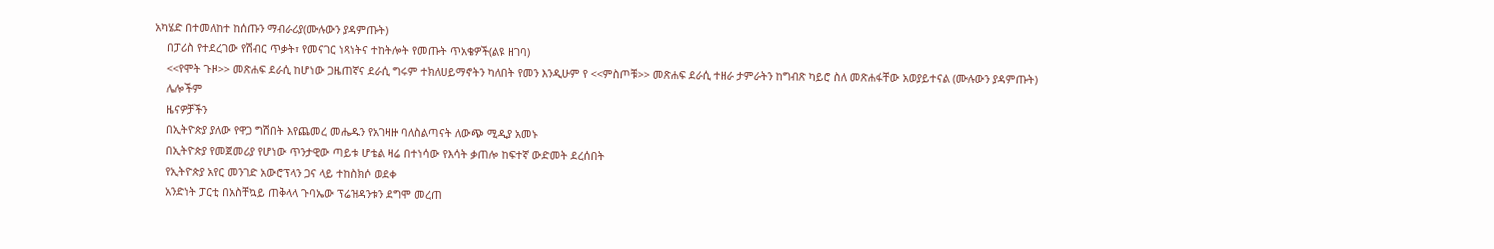አካሄድ በተመለከተ ከሰጡን ማብራሪያ(ሙሉውን ያዳምጡት)
    በፓሪስ የተደረገው የሽብር ጥቃት፣ የመናገር ነጻነትና ተከትሎት የመጡት ጥአቄዎች(ልዩ ዘገባ)
    <<የሞት ጉዞ>> መጽሐፍ ደራሲ ከሆነው ጋዜጠኛና ደራሲ ግሩም ተክለሀይማኖትን ካለበት የመን እንዲሁም የ <<ምስጦቹ>> መጽሐፍ ደራሲ ተዘራ ታምራትን ከግብጽ ካይሮ ስለ መጽሐፋቸው አወያይተናል (ሙሉውን ያዳምጡት)
    ሌሎችም
    ዜናዎቻችን
    በኢትዮጵያ ያለው የዋጋ ግሽበት እየጨመረ መሔዱን የአገዛዙ ባለስልጣናት ለውጭ ሚዲያ አመኑ
    በኢትዮጵያ የመጀመሪያ የሆነው ጥንታዊው ጣይቱ ሆቴል ዛሬ በተነሳው የእሳት ቃጠሎ ከፍተኛ ውድመት ደረሰበት
    የኢትዮጵያ አየር መንገድ አውሮፕላን ጋና ላይ ተከስክሶ ወደቀ
    አንድነት ፓርቲ በአስቸኳይ ጠቅላላ ጉባኤው ፕሬዝዳንቱን ደግሞ መረጠ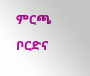ምርጫ ቦርድና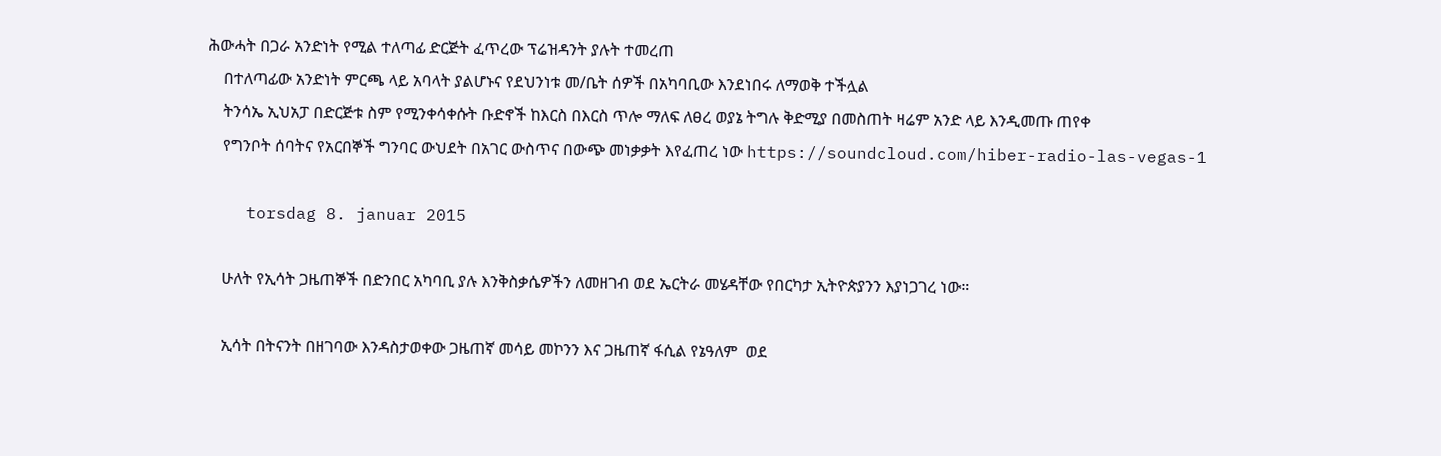ሕውሓት በጋራ አንድነት የሚል ተለጣፊ ድርጅት ፈጥረው ፕሬዝዳንት ያሉት ተመረጠ
    በተለጣፊው አንድነት ምርጫ ላይ አባላት ያልሆኑና የደህንነቱ መ/ቤት ሰዎች በአካባቢው እንደነበሩ ለማወቅ ተችሏል
    ትንሳኤ ኢህአፓ በድርጅቱ ስም የሚንቀሳቀሱት ቡድኖች ከእርስ በእርስ ጥሎ ማለፍ ለፀረ ወያኔ ትግሉ ቅድሚያ በመስጠት ዛሬም አንድ ላይ እንዲመጡ ጠየቀ
    የግንቦት ሰባትና የአርበኞች ግንባር ውህደት በአገር ውስጥና በውጭ መነቃቃት እየፈጠረ ነው https://soundcloud.com/hiber-radio-las-vegas-1

    torsdag 8. januar 2015

    ሁለት የኢሳት ጋዜጠኞች በድንበር አካባቢ ያሉ እንቅስቃሴዎችን ለመዘገብ ወደ ኤርትራ መሄዳቸው የበርካታ ኢትዮጵያንን እያነጋገረ ነው።

    ኢሳት በትናንት በዘገባው እንዳስታወቀው ጋዜጠኛ መሳይ መኮንን እና ጋዜጠኛ ፋሲል የኔዓለም  ወደ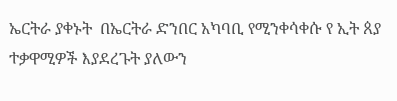ኤርትራ ያቀኑት  በኤርትራ ድንበር አካባቢ የሚንቀሳቀሱ የ ኢት ጰያ ተቃዋሚዎች እያደረጉት ያለውን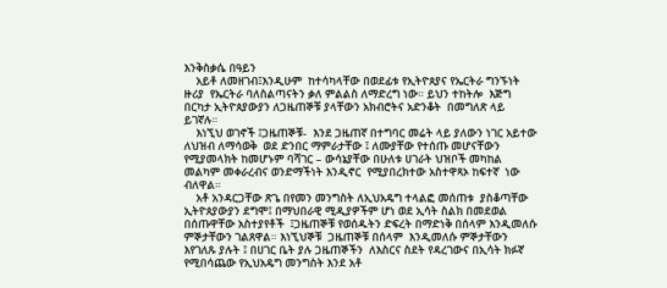እንቅስቃሴ በዓይን
    አይቶ ለመዘገብ፤እንዲሁም  ከተሳካላቸው በወደፊቱ የኢትዮጰያና የኤርትራ ግንኙነት ዙሪያ  የኤርትራ ባለስልጣናትን ቃለ ምልልስ ለማድረግ ነው። ይህን ተከትሎ  እጅግ በርካታ ኢትዮጰያውያን ለጋዜጠኞቹ ያላቸውን አክብሮትና አድንቆት  በመግለጽ ላይ ይገኛሉ።
    እነኚህ ወገኖች ፤ጋዜጠኞቹ-  እንደ ጋዜጠኛ በተግባር መሬት ላይ ያለውን ነገር አይተው ለህዝብ ለማሳወቅ  ወደ ድንበር ማምራታቸው ፤ ለሙያቸው የተሰጡ መሆናቸውን የሚያመላክት ከመሆኑም ባሻገር – ውሳኔያቸው በሁለቱ ሀገራት ህዝቦች መካከል መልካም መቀራረብና ወንድማችነት እንዲኖር  የሚያበረክተው አስተዋጻኦ ከፍተኛ  ነው ብለዋል።
    አቶ አንዳርጋቸው ጽጌ በየመን መንግስት ለኢህአዴግ ተላልፎ መሰጠቱ  ያስቆጣቸው  ኢትዮጰያውያን ደግሞ፤ በማህበራዊ ሚዲያዎችም ሆነ ወደ ኢሳት ስልክ በመደወል  በሰጡዋቸው አስተያየቶች  ፤ጋዜጠኞቹ የወሰዱትን ድፍረት በማድነቅ በሰላም እንዲመለሱ ምኞታቸውን ገልጸዋል። እነኚህኞቹ  ጋዜጠኞቹ በሰላም  እንዲመለሱ ምኞታቸውን እየገለጹ ያሉት ፤ በሀገር ቤት ያሉ ጋዜጠኞችን  ለእስርና ስደት የዳረገውና በኢሳት ክፉኛ የሚበሳጨው የኢህአዴግ መንግስት እንደ አቶ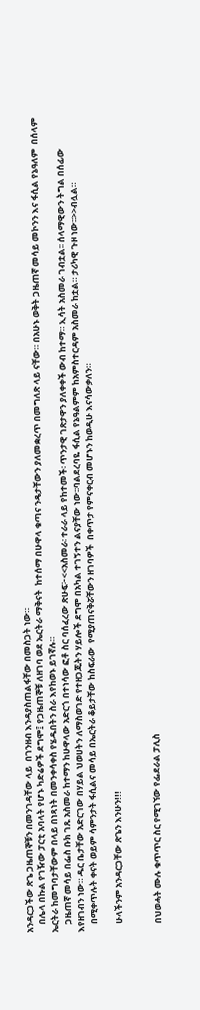አንዳርጋችው ጽጌ ጋዜጠኞቹን በመንገዳቸው ላይ  በገንዘብ እንዳያስጠልፋቸው በመስጋት ነው።
    በሌላ በኩል የገዥው ፓርቲ አባላት የሆኑ ካድሬዎች ደግሞ፤ የጋዜጠኞቹ ለዘገባ ወደ ኤርትራ ማቅናት  ከተሰማ በሁዋላ ቁጣና ንዴታቸውን ያለመቋረጥ በመግለጽ ላይ ናቸው። በአሁኑ ወቅት ጋዜጠኛ መሳይ መኮንን እና ፋሲል የኔዓለም  በሰላም ኤርትራ ከመግባታቸውም በላይ በነጻነት በመንቀሳቀስ የሄዱበትን ስራ እየከወኑ ይገኛሉ።
    ጋዜጠኛ መሳይ በፌስ ቡክ ገጹ አስመራ ከተማን ከሁዋላው አድርጎ በተነሳው ፎቶ ስር ባሰፈረው ጽሁፍ፦<<አስመራ፡ ተራራ ላይ የከተመች፡ ጥንታዊ ገጽታዋን ያለቀቀች ውብ ከተማ። ኢሳት አስመራ ገብቷል፡፡ ሰላማዊውን ትግል በሰፊው እየዘገብን ነው። ዱር ቤታቸው አድርገው በሃይል ህወሀትን ለማስወገድ የተዘጋጁትን ሃይሎች ደግሞ በአካል ተገኝተን ልናያቸው ነው፡፡ባልደረባዬ ፋሲል የኔዓልምም ከአምስተርዳም አስመራ ከቷል። ታሪካዊ ጉዞ ነው፡፡>>ብሏል።
    በሚቀጥሉት ቀናት ወይም ሳምንታት ፋሲልና መሳይ በኤርትራ ቆይታቸው ከስፍራው  የሚያጠናቅሯቸውን ዘገባዎች  በቀጥታ የምናቀርብ መሆኑን ከወዲሁ እናሳውቃለን።

    ሁላችንም አንዳርጋቸው ጽጌን እንሁን!!!


    በህወሓት ሙሉ ቁጥጥር ስር የሚገኘው የፌደራል ፓሊስ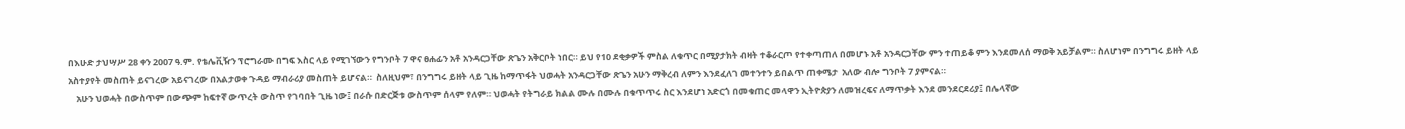በእሁድ ታህሣሥ 28 ቀን 2007 ዓ.ም. የቴሌቪዥን ፕሮግራሙ በግፍ እስር ላይ የሚገኘውን የግንቦት 7 ዋና ፀሐፊን አቶ አንዳርጋቸው ጽጌን አቅርቦት ነበር። ይህ የ10 ደቂቃዎች ምስል ለቁጥር በሚያታክት ብዛት ተቆራርጦ የተቀጣጠለ በመሆኑ አቶ አንዳርጋቸው ምን ተጠይቆ ምን እንደመለሰ ማወቅ አይቻልም። ስለሆነም በንግግሩ ይዘት ላይ አስተያየት መስጠት ይናገረው አይናገረው በአልታወቀ ጉዳይ ማብራሪያ መስጠት ይሆናል።  ስለዚህም፣ በንግግሩ ይዘት ላይ ጊዜ ከማጥፋት ህወሓት አንዳርጋቸው ጽጌን አሁን ማቅረብ ለምን እንደፈለገ መተንተን ይበልጥ ጠቀሜታ  አለው ብሎ ግንቦት 7 ያምናል።
    አሁን ህወሓት በውስጥም በውጭም ከፍተኛ ውጥረት ውስጥ የገባበት ጊዜ ነው፤ በራሱ በድርጅቱ ውስጥም ሰላም የለም። ህወሓት የትግራይ ክልል ሙሉ በሙሉ በቁጥጥሩ ስር እንደሆነ አድርጎ በመቁጠር መላዋን ኢትዮጵያን ለመዝረፍና ለማጥቃት እንደ መንደርደሪያ፤ በሌላኛው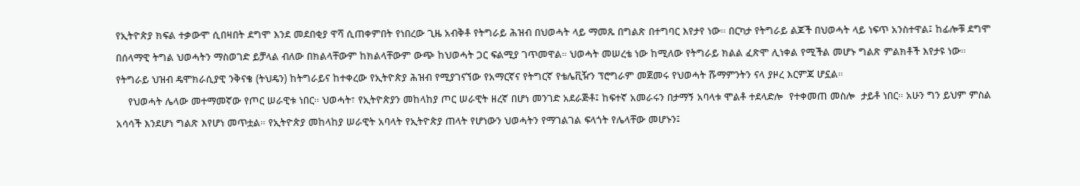የኢትዮጵያ ክፍል ተቃውሞ ሲበዛበት ደግሞ እንደ መደበቂያ ዋሻ ሲጠቀምበት የነበረው ጊዜ አብቅቶ የትግራይ ሕዝብ በህወሓት ላይ ማመጹ በግልጽ በተግባር እየታየ ነው። በርካታ የትግራይ ልጆች በህወሓት ላይ ነፍጥ አንስተዋል፤ ከፊሎቹ ደግሞ በሰላማዊ ትግል ህወሓትን ማስወገድ ይቻላል ብለው በክልላቸውም ከክልላቸውም ውጭ ከህወሓት ጋር ፍልሚያ ገጥመዋል። ህወሓት መሠረቴ ነው ከሚለው የትግራይ ክልል ፈጽሞ ሊነቀል የሚችል መሆኑ ግልጽ ምልክቶች እየታዩ ነው። የትግራይ ህዝብ ዴሞክራሲያዊ ንቅናቄ (ትህዴን) ከትግራይና ከተቀረው የኢትዮጵያ ሕዝብ የሚያገናኘው የአማርኛና የትግርኛ የቴሌቪዥን ፕሮግራም መጀመሩ የህወሓት ሹማምንትን ናላ ያዞረ እርምጃ ሆኗል።
    የህወሓት ሌላው መተማመኛው የጦር ሠራዊቱ ነበር። ህወሓት፣ የኢትዮጵያን መከላከያ ጦር ሠራዊት ዘረኛ በሆነ መንገድ አደራጅቶ፤ ከፍተኛ አመራሩን በታማኝ አባላቱ ሞልቶ ተደላድሎ  የተቀመጠ መስሎ  ታይቶ ነበር። አሁን ግን ይህም ምስል አሳሳች እንደሆነ ግልጽ እየሆነ መጥቷል። የኢትዮጵያ መከላከያ ሠራዊት አባላት የኢትዮጵያ ጠላት የሆነውን ህወሓትን የማገልገል ፍላጎት የሌላቸው መሆኑን፤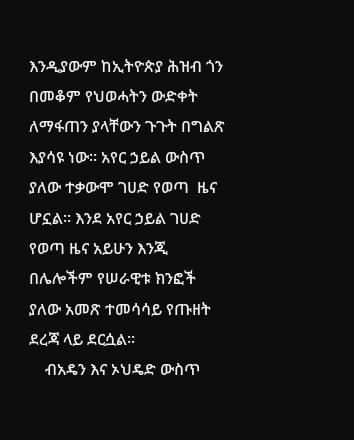እንዲያውም ከኢትዮጵያ ሕዝብ ጎን በመቆም የህወሓትን ውድቀት ለማፋጠን ያላቸውን ጉጉት በግልጽ እያሳዩ ነው። አየር ኃይል ውስጥ ያለው ተቃውሞ ገሀድ የወጣ  ዜና ሆኗል። እንደ አየር ኃይል ገሀድ የወጣ ዜና አይሁን እንጂ በሌሎችም የሠራዊቱ ክንፎች ያለው አመጽ ተመሳሳይ የጡዘት ደረጃ ላይ ደርሷል።
    ብአዴን እና ኦህዴድ ውስጥ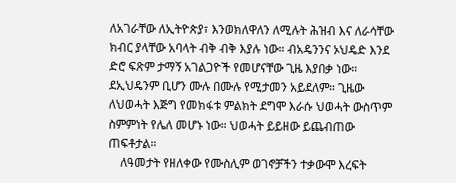ለአገራቸው ለኢትዮጵያ፣ እንወክለዋለን ለሚሉት ሕዝብ እና ለራሳቸው ክብር ያላቸው አባላት ብቅ ብቅ እያሉ ነው። ብአዴንንና ኦህዴድ እንደ ድሮ ፍጽም ታማኝ አገልጋዮች የመሆናቸው ጊዜ እያበቃ ነው። ደኢህዴንም ቢሆን ሙሉ በሙሉ የሚታመን አይደለም። ጊዜው ለህወሓት እጅግ የመክፋቱ ምልክት ደግሞ እራሱ ህወሓት ውስጥም ስምምነት የሌለ መሆኑ ነው። ህወሓት ይይዘው ይጨብጠው ጠፍቶታል።
    ለዓመታት የዘለቀው የሙስሊም ወገኖቻችን ተቃውሞ እረፍት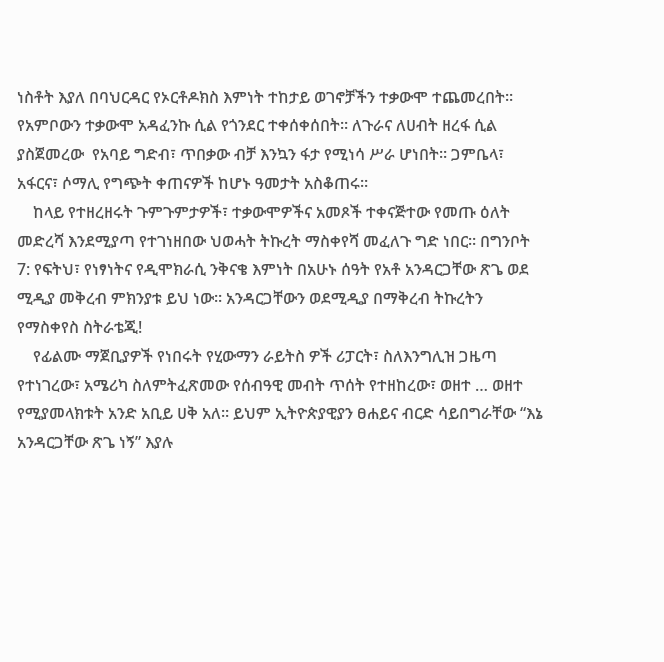ነስቶት እያለ በባህርዳር የኦርቶዶክስ እምነት ተከታይ ወገኖቻችን ተቃውሞ ተጨመረበት። የአምቦውን ተቃውሞ አዳፈንኩ ሲል የጎንደር ተቀሰቀሰበት። ለጉራና ለሀብት ዘረፋ ሲል ያስጀመረው  የአባይ ግድብ፣ ጥበቃው ብቻ እንኳን ፋታ የሚነሳ ሥራ ሆነበት። ጋምቤላ፣ አፋርና፣ ሶማሊ የግጭት ቀጠናዎች ከሆኑ ዓመታት አስቆጠሩ።
    ከላይ የተዘረዘሩት ጉምጉምታዎች፣ ተቃውሞዎችና አመጾች ተቀናጅተው የመጡ ዕለት መድረሻ እንደሚያጣ የተገነዘበው ህወሓት ትኩረት ማስቀየሻ መፈለጉ ግድ ነበር። በግንቦት 7: የፍትህ፣ የነፃነትና የዲሞክራሲ ንቅናቄ እምነት በአሁኑ ሰዓት የአቶ አንዳርጋቸው ጽጌ ወደ ሚዲያ መቅረብ ምክንያቱ ይህ ነው። አንዳርጋቸውን ወደሚዲያ በማቅረብ ትኩረትን የማስቀየስ ስትራቴጂ!
    የፊልሙ ማጀቢያዎች የነበሩት የሂውማን ራይትስ ዎች ሪፓርት፣ ስለእንግሊዝ ጋዜጣ የተነገረው፣ አሜሪካ ስለምትፈጽመው የሰብዓዊ መብት ጥሰት የተዘከረው፣ ወዘተ … ወዘተ የሚያመላክቱት አንድ አቢይ ሀቅ አለ። ይህም ኢትዮጵያዊያን ፀሐይና ብርድ ሳይበግራቸው “እኔ አንዳርጋቸው ጽጌ ነኝ” እያሉ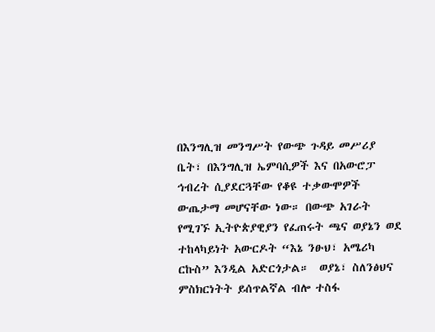በእንግሊዝ መንግሥት የውጭ ጉዳይ መሥሪያ ቤት፣ በእንግሊዝ ኤምባሲዎች እና በአውሮፓ ኅብረት ሲያደርጓቸው የቆዩ ተቃውሞዎች ውጤታማ መሆናቸው ነው። በውጭ አገራት የሚገኙ ኢትዮጵያዊያን የፈጠሩት ጫና ወያኔን ወደ ተከላካይነት አውርዶት “እኔ ንፁህ፣ አሜሪካ ርኩስ” እንዲል አድርጎታል።  ወያኔ፣ ስለንፅህና ምስክርነትት ይሰጥልኛል ብሎ ተስፋ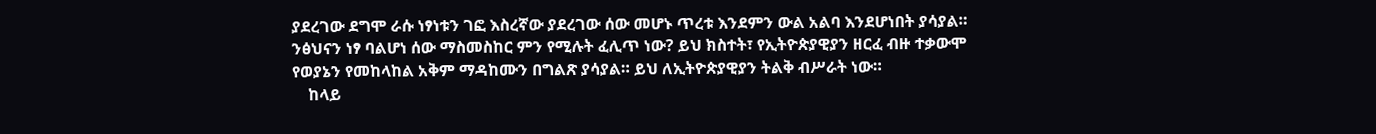ያደረገው ደግሞ ራሱ ነፃነቱን ገፎ እስረኛው ያደረገው ሰው መሆኑ ጥረቱ እንደምን ውል አልባ እንደሆነበት ያሳያል። ንፅህናን ነፃ ባልሆነ ሰው ማስመስከር ምን የሚሉት ፈሊጥ ነው? ይህ ክስተት፣ የኢትዮጵያዊያን ዘርፈ ብዙ ተቃውሞ የወያኔን የመከላከል አቅም ማዳከሙን በግልጽ ያሳያል። ይህ ለኢትዮጵያዊያን ትልቅ ብሥራት ነው።
    ከላይ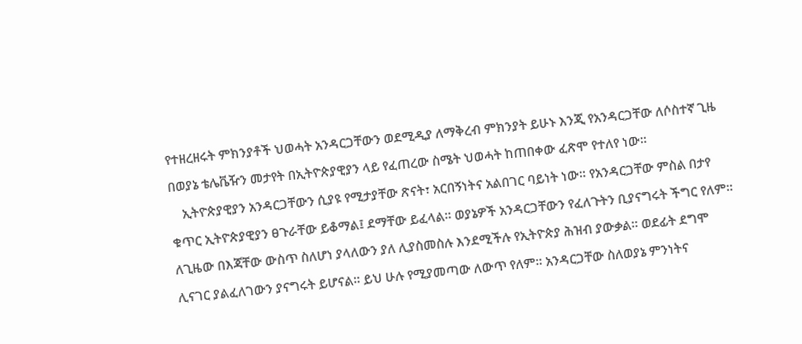የተዘረዘሩት ምክንያቶች ህወሓት አንዳርጋቸውን ወደሚዲያ ለማቅረብ ምክንያት ይሁኑ እንጂ የአንዳርጋቸው ለሶስተኛ ጊዜ በወያኔ ቴሌቬዥን መታየት በኢትዮጵያዊያን ላይ የፈጠረው ስሜት ህወሓት ከጠበቀው ፈጽሞ የተለየ ነው።
    ኢትዮጵያዊያን አንዳርጋቸውን ሲያዩ የሚታያቸው ጽናት፣ አርበኝነትና አልበገር ባይነት ነው። የአንዳርጋቸው ምስል በታየ ቁጥር ኢትዮጵያዊያን ፀጉራቸው ይቆማል፤ ደማቸው ይፈላል። ወያኔዎች አንዳርጋቸውን የፈለጉትን ቢያናግሩት ችግር የለም። ለጊዜው በእጃቸው ውስጥ ስለሆነ ያላለውን ያለ ሊያስመስሉ እንደሚችሉ የኢትዮጵያ ሕዝብ ያውቃል። ወደፊት ደግሞ ሊናገር ያልፈለገውን ያናግሩት ይሆናል። ይህ ሁሉ የሚያመጣው ለውጥ የለም። አንዳርጋቸው ስለወያኔ ምንነትና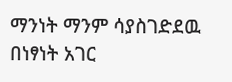ማንነት ማንም ሳያስገድደዉ በነፃነት አገር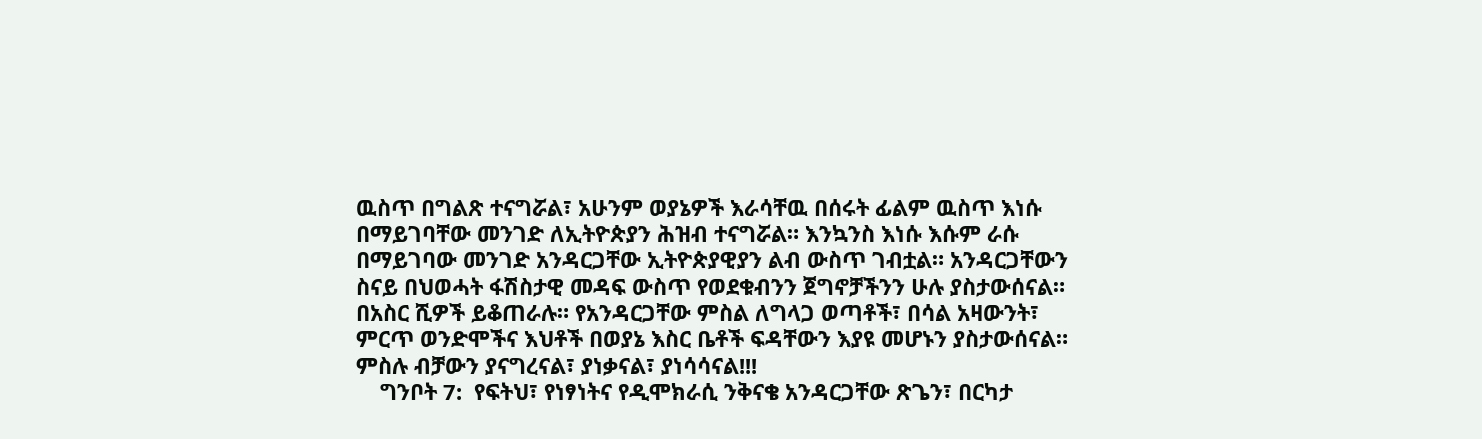ዉስጥ በግልጽ ተናግሯል፣ አሁንም ወያኔዎች እራሳቸዉ በሰሩት ፊልም ዉስጥ እነሱ በማይገባቸው መንገድ ለኢትዮጵያን ሕዝብ ተናግሯል። እንኳንስ እነሱ እሱም ራሱ በማይገባው መንገድ አንዳርጋቸው ኢትዮጵያዊያን ልብ ውስጥ ገብቷል። አንዳርጋቸውን ስናይ በህወሓት ፋሽስታዊ መዳፍ ውስጥ የወደቁብንን ጀግኖቻችንን ሁሉ ያስታውሰናል። በአስር ሺዎች ይቆጠራሉ። የአንዳርጋቸው ምስል ለግላጋ ወጣቶች፣ በሳል አዛውንት፣ ምርጥ ወንድሞችና እህቶች በወያኔ እስር ቤቶች ፍዳቸውን እያዩ መሆኑን ያስታውሰናል። ምስሉ ብቻውን ያናግረናል፣ ያነቃናል፣ ያነሳሳናል!!!
    ግንቦት 7:  የፍትህ፣ የነፃነትና የዲሞክራሲ ንቅናቄ አንዳርጋቸው ጽጌን፣ በርካታ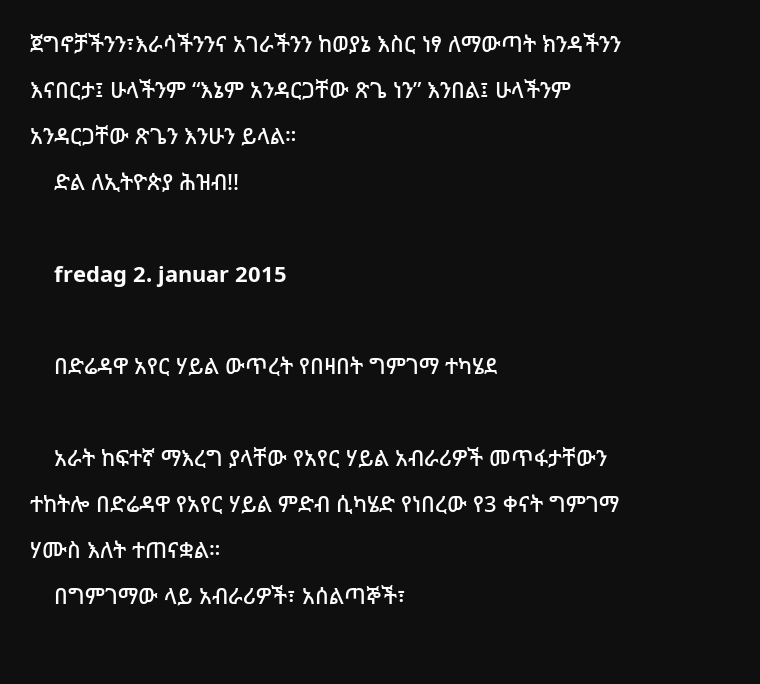ጀግኖቻችንን፣እራሳችንንና አገራችንን ከወያኔ እስር ነፃ ለማውጣት ክንዳችንን እናበርታ፤ ሁላችንም “እኔም አንዳርጋቸው ጽጌ ነን” እንበል፤ ሁላችንም አንዳርጋቸው ጽጌን እንሁን ይላል።
    ድል ለኢትዮጵያ ሕዝብ!!

    fredag 2. januar 2015

    በድሬዳዋ አየር ሃይል ውጥረት የበዛበት ግምገማ ተካሄደ

    አራት ከፍተኛ ማእረግ ያላቸው የአየር ሃይል አብራሪዎች መጥፋታቸውን ተከትሎ በድሬዳዋ የአየር ሃይል ምድብ ሲካሄድ የነበረው የ3 ቀናት ግምገማ ሃሙስ እለት ተጠናቋል።
    በግምገማው ላይ አብራሪዎች፣ አሰልጣኞች፣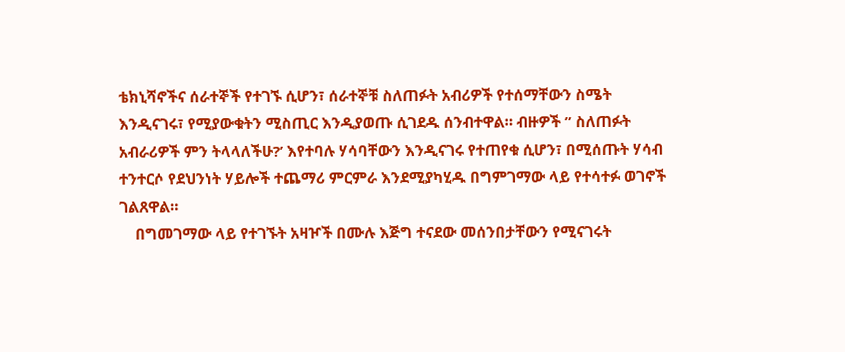ቴክኒሻኖችና ሰራተኞች የተገኙ ሲሆን፣ ሰራተኞቹ ስለጠፉት አብሪዎች የተሰማቸውን ስሜት እንዲናገሩ፣ የሚያውቁትን ሚስጢር እንዲያወጡ ሲገደዱ ሰንብተዋል። ብዙዎች ” ስለጠፉት አብራሪዎች ምን ትላላለችሁ?’ እየተባሉ ሃሳባቸውን እንዲናገሩ የተጠየቁ ሲሆን፣ በሚሰጡት ሃሳብ ተንተርሶ የደህንነት ሃይሎች ተጨማሪ ምርምራ እንደሚያካሂዱ በግምገማው ላይ የተሳተፉ ወገኖች ገልጸዋል።
    በግመገማው ላይ የተገኙት አዛዦች በሙሉ እጅግ ተናደው መሰንበታቸውን የሚናገሩት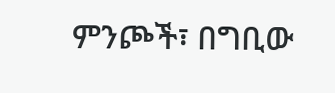ምንጮች፣ በግቢው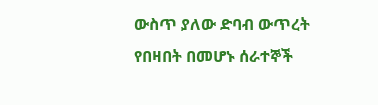ውስጥ ያለው ድባብ ውጥረት የበዛበት በመሆኑ ሰራተኞች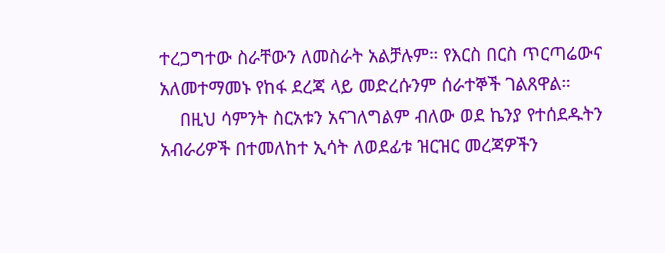ተረጋግተው ስራቸውን ለመስራት አልቻሉም። የእርስ በርስ ጥርጣሬውና አለመተማመኑ የከፋ ደረጃ ላይ መድረሱንም ሰራተኞች ገልጸዋል።
    በዚህ ሳምንት ስርአቱን አናገለግልም ብለው ወደ ኬንያ የተሰደዱትን አብራሪዎች በተመለከተ ኢሳት ለወደፊቱ ዝርዝር መረጃዎችን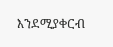እንደሚያቀርብ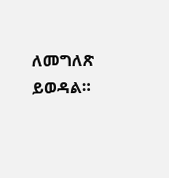ለመግለጽ ይወዳል።